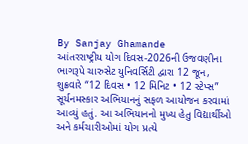By Sanjay Ghamande
આંતરરાષ્ટ્રીય યોગ દિવસ-2026ની ઉજવણીના ભાગરૂપે ચારુસેટ યુનિવર્સિટી દ્વારા 12 જૂન, શુક્રવારે “12 દિવસ • 12 મિનિટ • 12 સ્ટેપ્સ” સૂર્યનમસ્કાર અભિયાનનું સફળ આયોજન કરવામાં આવ્યું હતું. આ અભિયાનનો મુખ્ય હેતુ વિદ્યાર્થીઓ અને કર્મચારીઓમાં યોગ પ્રત્યે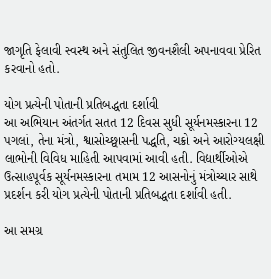જાગૃતિ ફેલાવી સ્વસ્થ અને સંતુલિત જીવનશૈલી અપનાવવા પ્રેરિત કરવાનો હતો.

યોગ પ્રત્યેની પોતાની પ્રતિબદ્ધતા દર્શાવી
આ અભિયાન અંતર્ગત સતત 12 દિવસ સુધી સૂર્યનમસ્કારના 12 પગલાં, તેના મંત્રો, શ્વાસોચ્છ્વાસની પદ્ધતિ, ચક્રો અને આરોગ્યલક્ષી લાભોની વિવિધ માહિતી આપવામાં આવી હતી. વિદ્યાર્થીઓએ ઉત્સાહપૂર્વક સૂર્યનમસ્કારના તમામ 12 આસનોનું મંત્રોચ્ચાર સાથે પ્રદર્શન કરી યોગ પ્રત્યેની પોતાની પ્રતિબદ્ધતા દર્શાવી હતી.

આ સમગ્ર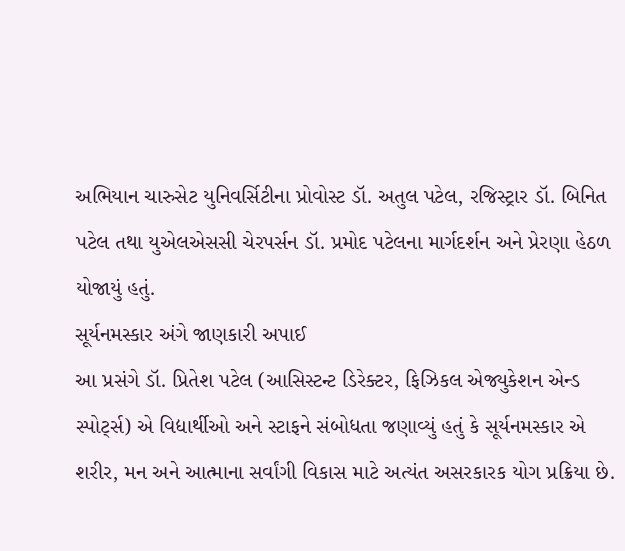અભિયાન ચારુસેટ યુનિવર્સિટીના પ્રોવોસ્ટ ડૉ. અતુલ પટેલ, રજિસ્ટ્રાર ડૉ. બિનિત પટેલ તથા યુએલએસસી ચેરપર્સન ડૉ. પ્રમોદ પટેલના માર્ગદર્શન અને પ્રેરણા હેઠળ યોજાયું હતું.
સૂર્યનમસ્કાર અંગે જાણકારી અપાઈ
આ પ્રસંગે ડૉ. પ્રિતેશ પટેલ (આસિસ્ટન્ટ ડિરેક્ટર, ફિઝિકલ એજ્યુકેશન એન્ડ સ્પોર્ટ્સ) એ વિદ્યાર્થીઓ અને સ્ટાફને સંબોધતા જણાવ્યું હતું કે સૂર્યનમસ્કાર એ શરીર, મન અને આત્માના સર્વાંગી વિકાસ માટે અત્યંત અસરકારક યોગ પ્રક્રિયા છે.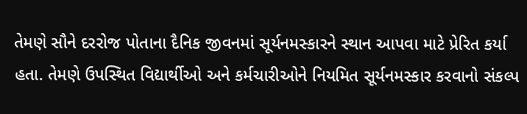તેમણે સૌને દરરોજ પોતાના દૈનિક જીવનમાં સૂર્યનમસ્કારને સ્થાન આપવા માટે પ્રેરિત કર્યા હતા. તેમણે ઉપસ્થિત વિદ્યાર્થીઓ અને કર્મચારીઓને નિયમિત સૂર્યનમસ્કાર કરવાનો સંકલ્પ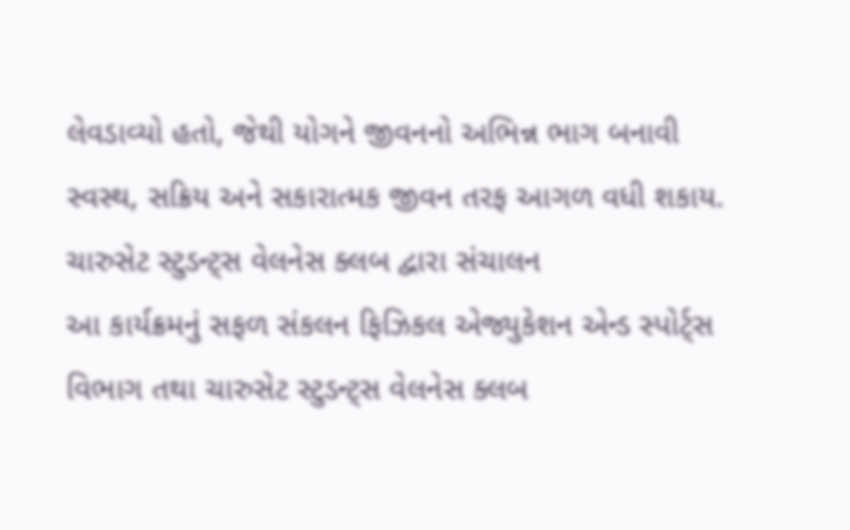લેવડાવ્યો હતો, જેથી યોગને જીવનનો અભિન્ન ભાગ બનાવી સ્વસ્થ, સક્રિય અને સકારાત્મક જીવન તરફ આગળ વધી શકાય.
ચારુસેટ સ્ટુડન્ટ્સ વેલનેસ ક્લબ દ્વારા સંચાલન
આ કાર્યક્રમનું સફળ સંકલન ફિઝિકલ એજ્યુકેશન એન્ડ સ્પોર્ટ્સ વિભાગ તથા ચારુસેટ સ્ટુડન્ટ્સ વેલનેસ ક્લબ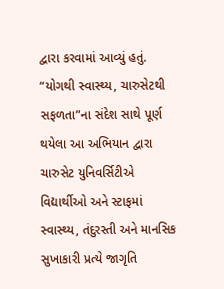દ્વારા કરવામાં આવ્યું હતું.
“યોગથી સ્વાસ્થ્ય, ચારુસેટથી સફળતા”ના સંદેશ સાથે પૂર્ણ થયેલા આ અભિયાન દ્વારા ચારુસેટ યુનિવર્સિટીએ વિદ્યાર્થીઓ અને સ્ટાફમાં સ્વાસ્થ્ય, તંદુરસ્તી અને માનસિક સુખાકારી પ્રત્યે જાગૃતિ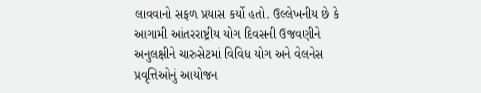લાવવાનો સફળ પ્રયાસ કર્યો હતો. ઉલ્લેખનીય છે કે આગામી આંતરરાષ્ટ્રીય યોગ દિવસની ઉજવણીને અનુલક્ષીને ચારુસેટમાં વિવિધ યોગ અને વેલનેસ પ્રવૃત્તિઓનું આયોજન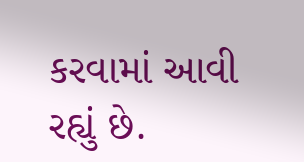કરવામાં આવી રહ્યું છે.